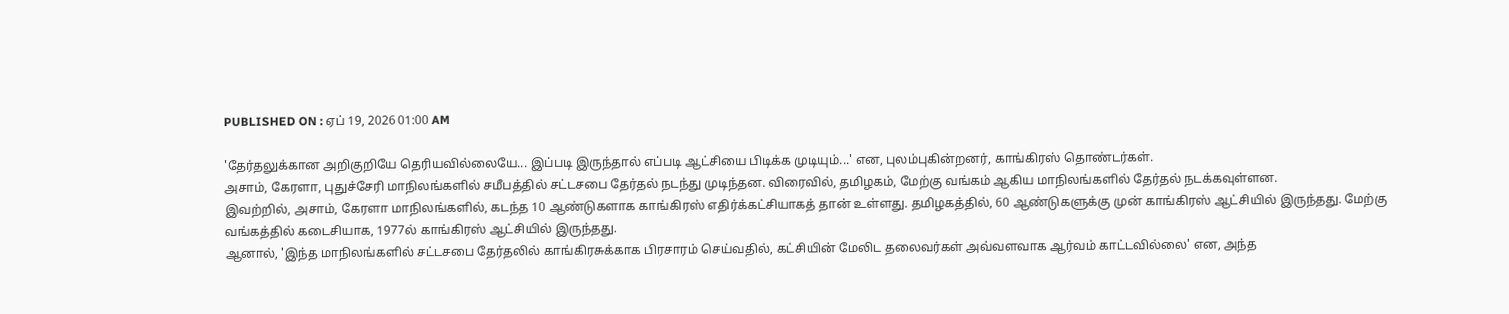PUBLISHED ON : ஏப் 19, 2026 01:00 AM

'தேர்தலுக்கான அறிகுறியே தெரியவில்லையே... இப்படி இருந்தால் எப்படி ஆட்சியை பிடிக்க முடியும்...' என, புலம்புகின்றனர், காங்கிரஸ் தொண்டர்கள்.
அசாம், கேரளா, புதுச்சேரி மாநிலங்களில் சமீபத்தில் சட்டசபை தேர்தல் நடந்து முடிந்தன. விரைவில், தமிழகம், மேற்கு வங்கம் ஆகிய மாநிலங்களில் தேர்தல் நடக்கவுள்ளன.
இவற்றில், அசாம், கேரளா மாநிலங்களில், கடந்த 10 ஆண்டுகளாக காங்கிரஸ் எதிர்க்கட்சியாகத் தான் உள்ளது. தமிழகத்தில், 60 ஆண்டுகளுக்கு முன் காங்கிரஸ் ஆட்சியில் இருந்தது. மேற்கு வங்கத்தில் கடைசியாக, 1977ல் காங்கிரஸ் ஆட்சியில் இருந்தது.
ஆனால், 'இந்த மாநிலங்களில் சட்டசபை தேர்தலில் காங்கிரசுக்காக பிரசாரம் செய்வதில், கட்சியின் மேலிட தலைவர்கள் அவ்வளவாக ஆர்வம் காட்டவில்லை' என, அந்த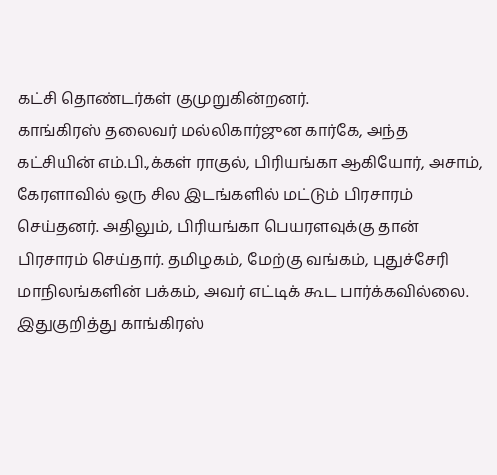கட்சி தொண்டர்கள் குமுறுகின்றனர்.
காங்கிரஸ் தலைவர் மல்லிகார்ஜுன கார்கே, அந்த கட்சியின் எம்.பி.,க்கள் ராகுல், பிரியங்கா ஆகியோர், அசாம், கேரளாவில் ஒரு சில இடங்களில் மட்டும் பிரசாரம் செய்தனர். அதிலும், பிரியங்கா பெயரளவுக்கு தான் பிரசாரம் செய்தார். தமிழகம், மேற்கு வங்கம், புதுச்சேரி மாநிலங்களின் பக்கம், அவர் எட்டிக் கூட பார்க்கவில்லை.
இதுகுறித்து காங்கிரஸ்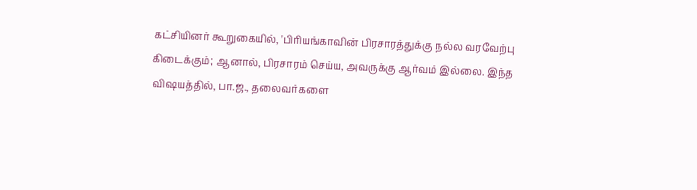கட்சியினர் கூறுகையில், 'பிரியங்காவின் பிரசாரத்துக்கு நல்ல வரவேற்பு கிடைக்கும்; ஆனால், பிரசாரம் செய்ய, அவருக்கு ஆர்வம் இல்லை. இந்த விஷயத்தில், பா.ஜ., தலைவர்களை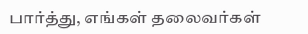பார்த்து, எங்கள் தலைவர்கள்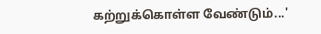கற்றுக்கொள்ள வேண்டும்...'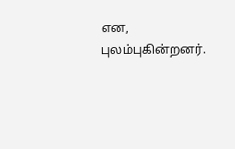என, புலம்புகின்றனர்.